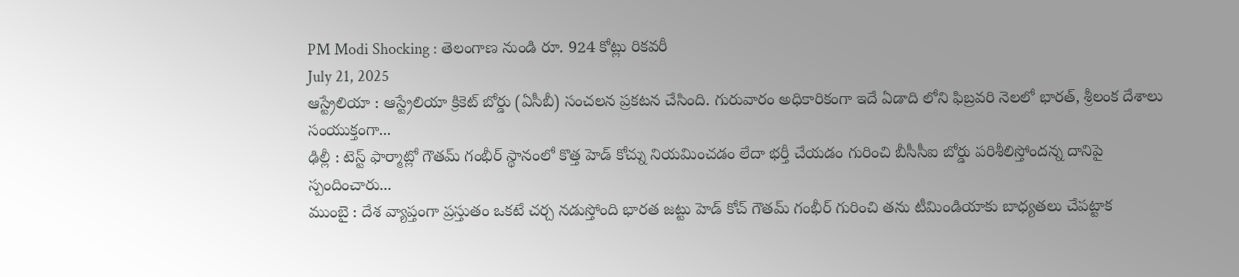PM Modi Shocking : తెలంగాణ నుండి రూ. 924 కోట్లు రికవరీ
July 21, 2025
ఆస్ట్రేలియా : ఆస్ట్రేలియా క్రికెట్ బోర్డు (ఏసీబీ) సంచలన ప్రకటన చేసింది. గురువారం అధికారికంగా ఇదే ఏడాది లోని ఫిబ్రవరి నెలలో భారత్, శ్రీలంక దేశాలు సంయుక్తంగా...
ఢిల్లీ : టెస్ట్ ఫార్మాట్లో గౌతమ్ గంభీర్ స్థానంలో కొత్త హెడ్ కోచ్ను నియమించడం లేదా భర్తీ చేయడం గురించి బీసీసీఐ బోర్డు పరిశీలిస్తోందన్న దానిపై స్పందించారు...
ముంబై : దేశ వ్యాప్తంగా ప్రస్తుతం ఒకటే చర్చ నడుస్తోంది భారత జట్టు హెడ్ కోచ్ గౌతమ్ గంభీర్ గురించి తను టీమిండియాకు బాధ్యతలు చేపట్టాక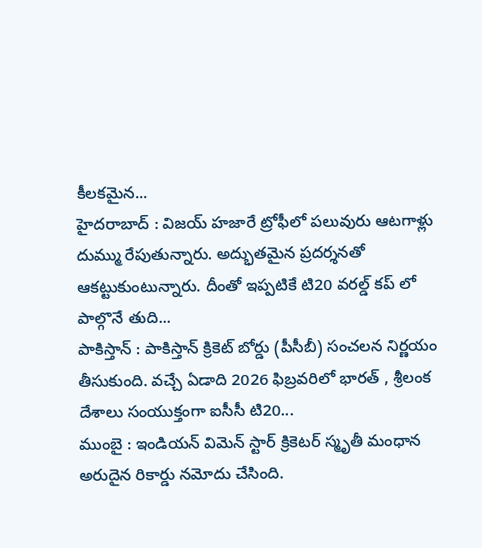కీలకమైన...
హైదరాబాద్ : విజయ్ హజారే ట్రోఫీలో పలువురు ఆటగాళ్లు దుమ్ము రేపుతున్నారు. అద్భుతమైన ప్రదర్శనతో ఆకట్టుకుంటున్నారు. దీంతో ఇప్పటికే టి20 వరల్డ్ కప్ లో పాల్గొనే తుది...
పాకిస్తాన్ : పాకిస్తాన్ క్రికెట్ బోర్డు (పీసీబీ) సంచలన నిర్ణయం తీసుకుంది. వచ్చే ఏడాది 2026 ఫిబ్రవరిలో భారత్ , శ్రీలంక దేశాలు సంయుక్తంగా ఐసీసీ టి20...
ముంబై : ఇండియన్ విమెన్ స్టార్ క్రికెటర్ స్మృతీ మంధాన అరుదైన రికార్డు నమోదు చేసింది.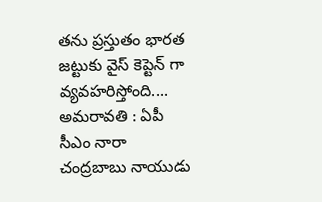తను ప్రస్తుతం భారత జట్టుకు వైస్ కెప్టెన్ గా వ్యవహరిస్తోంది....
అమరావతి : ఏపీ సీఎం నారా చంద్రబాబు నాయుడు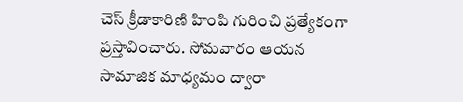చెస్ క్రీడాకారిణి హింపి గురించి ప్రత్యేకంగా ప్రస్తావించారు. సోమవారం ఆయన సామాజిక మాధ్యమం ద్వారా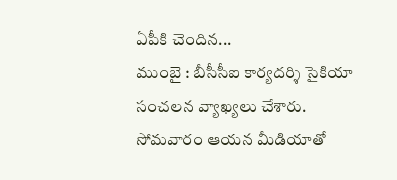ఏపీకి చెందిన...
ముంబై : బీసీసీఐ కార్యదర్శి సైకియా సంచలన వ్యాఖ్యలు చేశారు. సోమవారం ఆయన మీడియాతో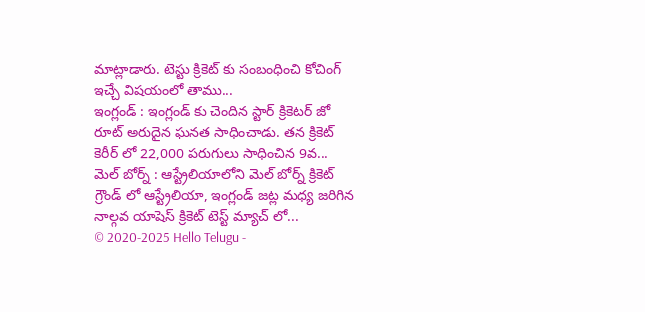మాట్లాడారు. టెస్టు క్రికెట్ కు సంబంధించి కోచింగ్ ఇచ్చే విషయంలో తాము...
ఇంగ్లండ్ : ఇంగ్లండ్ కు చెందిన స్టార్ క్రికెటర్ జో రూట్ అరుదైన ఘనత సాధించాడు. తన క్రికెట్ కెరీర్ లో 22,000 పరుగులు సాధించిన 9వ...
మెల్ బోర్న్ : ఆస్ట్రేలియాలోని మెల్ బోర్న్ క్రికెట్ గ్రౌండ్ లో ఆస్ట్రేలియా, ఇంగ్లండ్ జట్ల మధ్య జరిగిన నాల్గవ యాషెస్ క్రికెట్ టెస్ట్ మ్యాచ్ లో...
© 2020-2025 Hello Telugu -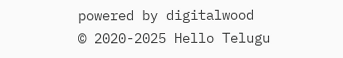powered by digitalwood
© 2020-2025 Hello Telugu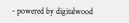- powered by digitalwood